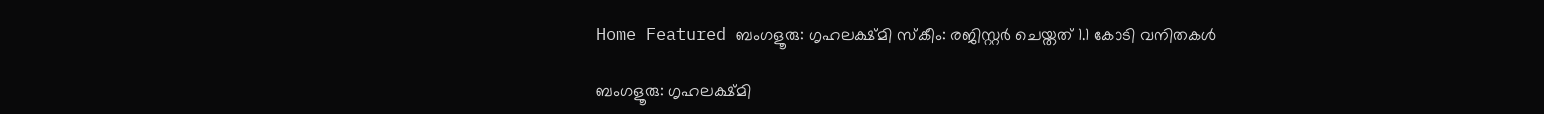Home Featured ബംഗളൂരു: ഗൃഹലക്ഷ്മി സ്കീം: രജിസ്റ്റര്‍ ചെയ്തത് 1.1 കോടി വനിതകള്‍

ബംഗളൂരു: ഗൃഹലക്ഷ്മി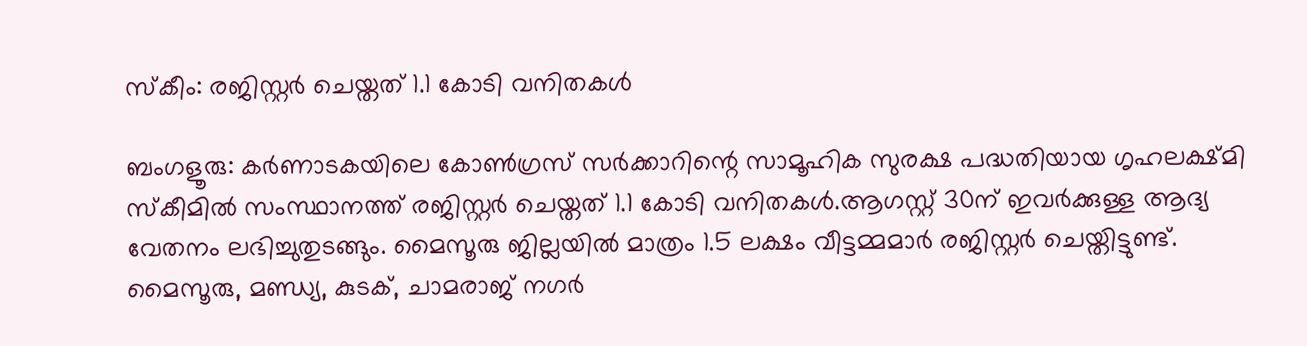സ്കീം: രജിസ്റ്റര്‍ ചെയ്തത് 1.1 കോടി വനിതകള്‍

ബംഗളൂരു: കര്‍ണാടകയിലെ കോണ്‍ഗ്രസ് സര്‍ക്കാറിന്റെ സാമൂഹിക സുരക്ഷ പദ്ധതിയായ ഗൃഹലക്ഷ്മി സ്കീമില്‍ സംസ്ഥാനത്ത് രജിസ്റ്റര്‍ ചെയ്തത് 1.1 കോടി വനിതകള്‍.ആഗസ്റ്റ് 30ന് ഇവര്‍ക്കുള്ള ആദ്യ വേതനം ലഭിച്ചുതുടങ്ങും. മൈസൂരു ജില്ലയില്‍ മാത്രം 1.5 ലക്ഷം വീട്ടമ്മമാര്‍ രജിസ്റ്റര്‍ ചെയ്തിട്ടുണ്ട്. മൈസൂരു, മണ്ഡ്യ, കുടക്, ചാമരാജ് നഗര്‍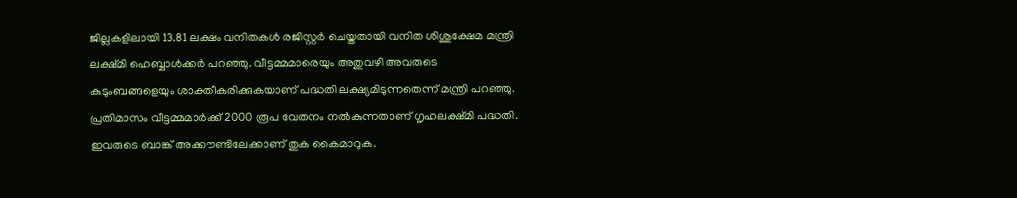ജില്ലകളിലായി 13.81 ലക്ഷം വനിതകള്‍ രജിസ്റ്റര്‍ ചെയ്തതായി വനിത ശിശുക്ഷേമ മന്ത്രി ലക്ഷ്മി ഹെബ്ബാള്‍ക്കര്‍ പറഞ്ഞു. വീട്ടമ്മമാരെയും അതുവഴി അവരുടെ കുടുംബങ്ങളെയും ശാക്തീകരിക്കുകയാണ് പദ്ധതി ലക്ഷ്യമിടുന്നതെന്ന് മന്ത്രി പറഞ്ഞു. പ്രതിമാസം വീട്ടമ്മമാര്‍ക്ക് 2000 രൂപ വേതനം നല്‍കുന്നതാണ് ഗൃഹലക്ഷ്മി പദ്ധതി. ഇവരുടെ ബാങ്ക് അക്കൗണ്ടിലേക്കാണ് തുക കൈമാറുക.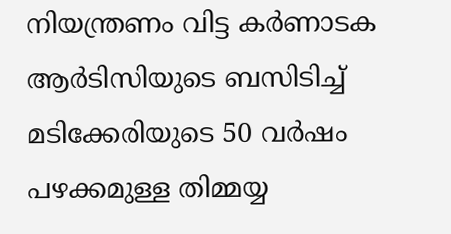നിയന്ത്രണം വിട്ട കര്‍ണാടക ആര്‍ടിസിയുടെ ബസിടിച്ച്‌ മടിക്കേരിയുടെ 50 വര്‍ഷം പഴക്കമുള്ള തിമ്മയ്യ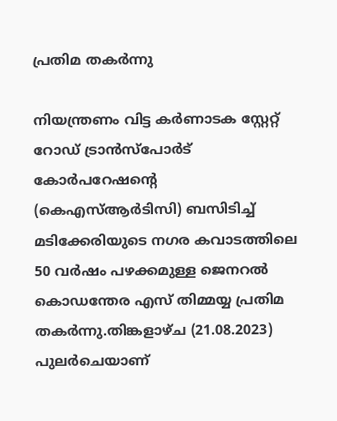പ്രതിമ തകര്‍ന്നു

നിയന്ത്രണം വിട്ട കര്‍ണാടക സ്റ്റേറ്റ് റോഡ് ട്രാന്‍സ്പോര്‍ട് കോര്‍പറേഷന്റെ (കെഎസ്‌ആര്‍ടിസി) ബസിടിച്ച്‌ മടിക്കേരിയുടെ നഗര കവാടത്തിലെ 50 വര്‍ഷം പഴക്കമുള്ള ജെനറല്‍ കൊഡന്തേര എസ് തിമ്മയ്യ പ്രതിമ തകര്‍ന്നു.തിങ്കളാഴ്ച (21.08.2023) പുലര്‍ചെയാണ്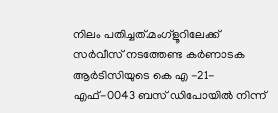നിലം പതിച്ചത്.മംഗ്‌ളൂറിലേക്ക് സര്‍വീസ് നടത്തേണ്ട കര്‍ണാടക ആര്‍ടിസിയുടെ കെ എ -21-എഫ്-0043 ബസ് ഡിപോയില്‍ നിന്ന്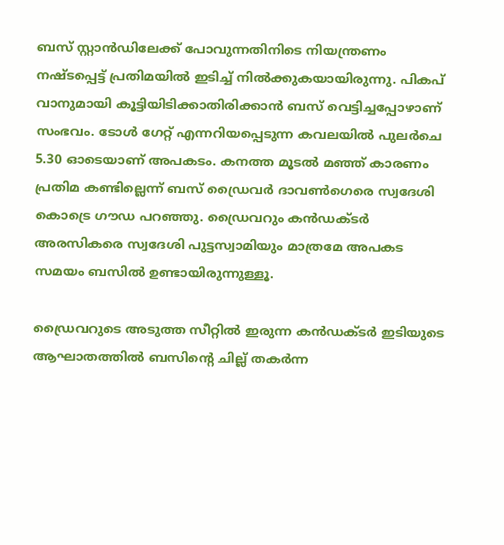ബസ് സ്റ്റാന്‍ഡിലേക്ക് പോവുന്നതിനിടെ നിയന്ത്രണം നഷ്ടപ്പെട്ട് പ്രതിമയില്‍ ഇടിച്ച്‌ നില്‍ക്കുകയായിരുന്നു. പികപ് വാനുമായി കൂട്ടിയിടിക്കാതിരിക്കാന്‍ ബസ് വെട്ടിച്ചപ്പോഴാണ് സംഭവം. ടോള്‍ ഗേറ്റ് എന്നറിയപ്പെടുന്ന കവലയില്‍ പുലര്‍ചെ 5.30 ഓടെയാണ് അപകടം. കനത്ത മൂടല്‍ മഞ്ഞ് കാരണം പ്രതിമ കണ്ടില്ലെന്ന് ബസ് ഡ്രൈവര്‍ ദാവണ്‍ഗെരെ സ്വദേശി കൊട്രെ ഗൗഡ പറഞ്ഞു. ഡ്രൈവറും കന്‍ഡക്ടര്‍ അരസികരെ സ്വദേശി പുട്ടസ്വാമിയും മാത്രമേ അപകട സമയം ബസില്‍ ഉണ്ടായിരുന്നുള്ളൂ.

ഡ്രൈവറുടെ അടുത്ത സീറ്റില്‍ ഇരുന്ന കന്‍ഡക്ടര്‍ ഇടിയുടെ ആഘാതത്തില്‍ ബസിന്റെ ചില്ല് തകര്‍ന്ന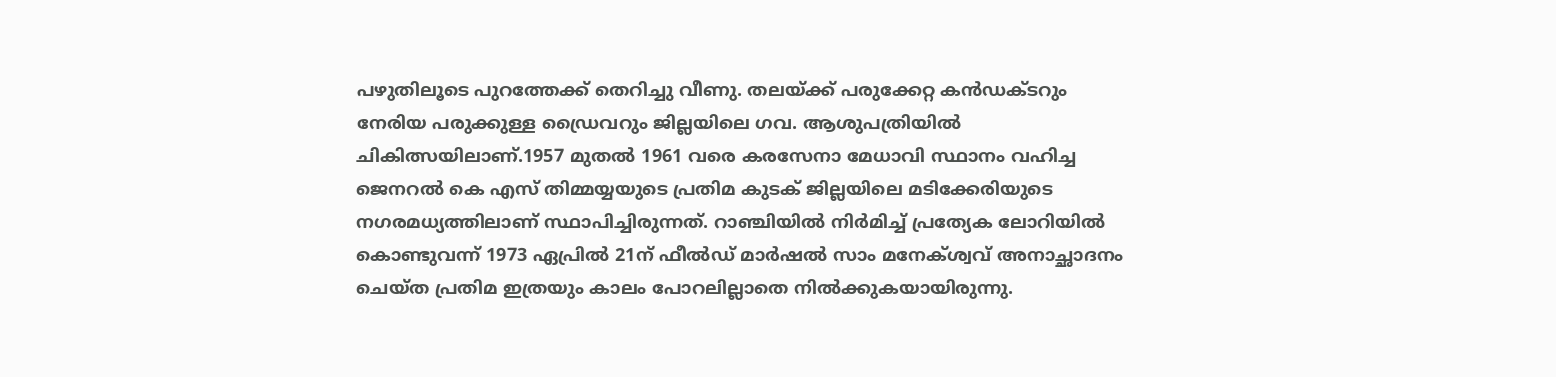പഴുതിലൂടെ പുറത്തേക്ക് തെറിച്ചു വീണു. തലയ്ക്ക് പരുക്കേറ്റ കന്‍ഡക്ടറും നേരിയ പരുക്കുള്ള ഡ്രൈവറും ജില്ലയിലെ ഗവ. ആശുപത്രിയില്‍ ചികിത്സയിലാണ്.1957 മുതല്‍ 1961 വരെ കരസേനാ മേധാവി സ്ഥാനം വഹിച്ച ജെനറല്‍ കെ എസ് തിമ്മയ്യയുടെ പ്രതിമ കുടക് ജില്ലയിലെ മടിക്കേരിയുടെ നഗരമധ്യത്തിലാണ് സ്ഥാപിച്ചിരുന്നത്. റാഞ്ചിയില്‍ നിര്‍മിച്ച്‌ പ്രത്യേക ലോറിയില്‍ കൊണ്ടുവന്ന് 1973 ഏപ്രില്‍ 21ന് ഫീല്‍ഡ് മാര്‍ഷല്‍ സാം മനേക്ശ്വവ് അനാച്ഛാദനം ചെയ്ത പ്രതിമ ഇത്രയും കാലം പോറലില്ലാതെ നില്‍ക്കുകയായിരുന്നു.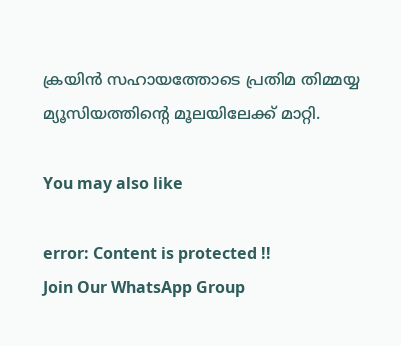ക്രയിന്‍ സഹായത്തോടെ പ്രതിമ തിമ്മയ്യ മ്യൂസിയത്തിന്റെ മൂലയിലേക്ക് മാറ്റി.

You may also like

error: Content is protected !!
Join Our WhatsApp Group